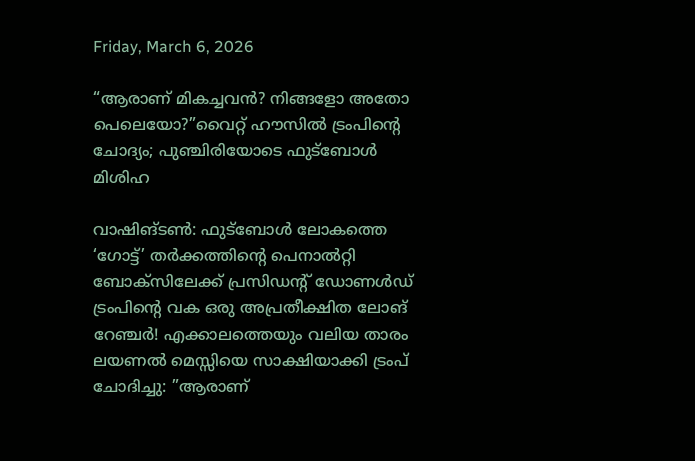Friday, March 6, 2026

“ആരാണ് മികച്ചവൻ? നിങ്ങളോ അതോ പെലെയോ?”വൈറ്റ് ഹൗസിൽ ട്രംപിന്റെ ചോദ്യം; പുഞ്ചിരിയോടെ ഫുട്‌ബോൾ മിശിഹ

വാഷിങ്ടൺ: ഫുട്ബോൾ ലോകത്തെ ‘ഗോട്ട്’ തർക്കത്തിന്റെ പെനാൽറ്റി ബോക്സിലേക്ക് പ്രസിഡന്റ് ഡോണൾഡ് ട്രംപിന്റെ വക ഒരു അപ്രതീക്ഷിത ലോങ് റേഞ്ചർ! എക്കാലത്തെയും വലിയ താരം ലയണൽ മെസ്സിയെ സാക്ഷിയാക്കി ട്രംപ് ചോദിച്ചു: ”ആരാണ്‌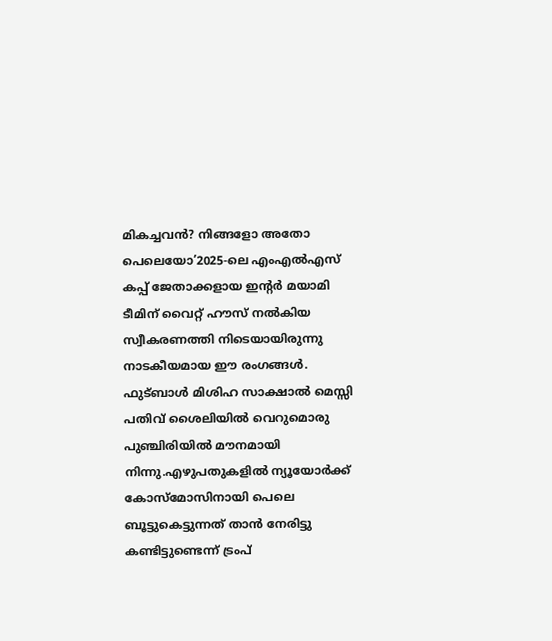മികച്ചവൻ? നിങ്ങളോ അതോ പെലെയോ’2025-ലെ എംഎൽഎസ് കപ്പ് ജേതാക്കളായ ഇന്റർ മയാമി ടീമിന് വൈറ്റ് ഹൗസ് നൽകിയ സ്വീകരണത്തി നിടെയായിരുന്നു നാടകീയമായ ഈ രംഗങ്ങൾ. ഫുട്‌ബാൾ മിശിഹ സാക്ഷാൽ മെസ്സി പതിവ് ശൈലിയിൽ വെറുമൊരു പുഞ്ചിരിയിൽ മൗനമായി നിന്നു.എഴുപതുകളിൽ ന്യൂയോർക്ക് കോസ്മോസിനായി പെലെ ബൂട്ടുകെട്ടുന്നത് താൻ നേരിട്ടു കണ്ടിട്ടുണ്ടെന്ന് ട്രംപ്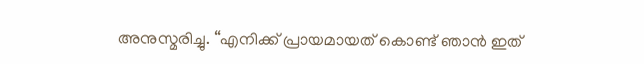അനുസ്മരിച്ചു. “എനിക്ക് പ്രായമായത് കൊണ്ട് ഞാൻ ഇത്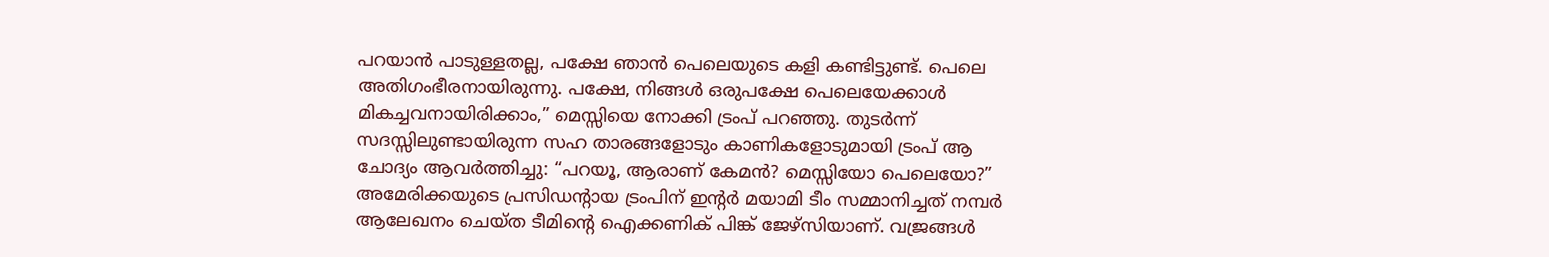പറയാൻ പാടുള്ളതല്ല, പക്ഷേ ഞാൻ പെലെയുടെ കളി കണ്ടിട്ടുണ്ട്. പെലെ അതിഗംഭീരനായിരുന്നു. പക്ഷേ, നിങ്ങൾ ഒരുപക്ഷേ പെലെയേക്കാൾ മികച്ചവനായിരിക്കാം,” മെസ്സിയെ നോക്കി ട്രംപ് പറഞ്ഞു. തുടർന്ന് സദസ്സിലുണ്ടായിരുന്ന സഹ താരങ്ങളോടും കാണികളോടുമായി ട്രംപ് ആ ചോദ്യം ആവർത്തിച്ചു: “പറയൂ, ആരാണ് കേമൻ? മെസ്സിയോ പെലെയോ?” അമേരിക്കയുടെ പ്രസിഡന്റായ ട്രംപിന് ഇന്റർ മയാമി ടീം സമ്മാനിച്ചത് നമ്പർ ആലേഖനം ചെയ്ത ടീമിന്റെ ഐക്കണിക് പിങ്ക് ജേഴ്സിയാണ്. വജ്രങ്ങൾ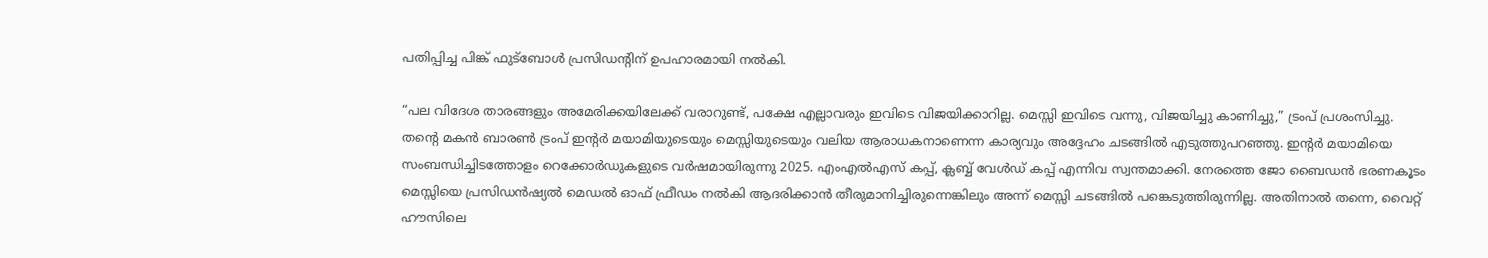പതിപ്പിച്ച പിങ്ക് ഫുട്ബോൾ പ്രസിഡന്റിന് ഉപഹാരമായി നൽകി.

“പല വിദേശ താരങ്ങളും അമേരിക്കയിലേക്ക് വരാറുണ്ട്, പക്ഷേ എല്ലാവരും ഇവിടെ വിജയിക്കാറില്ല. മെസ്സി ഇവിടെ വന്നു, വിജയിച്ചു കാണിച്ചു,” ട്രംപ് പ്രശംസിച്ചു. തന്റെ മകൻ ബാരൺ ട്രംപ് ഇന്റർ മയാമിയുടെയും മെസ്സിയുടെയും വലിയ ആരാധകനാണെന്ന കാര്യവും അദ്ദേഹം ചടങ്ങിൽ എടുത്തുപറഞ്ഞു. ഇന്റർ മയാമിയെ സംബന്ധിച്ചിടത്തോളം റെക്കോർഡുകളുടെ വർഷമായിരുന്നു 2025. എംഎൽഎസ് കപ്പ്, ക്ലബ്ബ് വേൾഡ് കപ്പ് എന്നിവ സ്വന്തമാക്കി. നേരത്തെ ജോ ബൈഡൻ ഭരണകൂടം മെസ്സിയെ പ്രസിഡൻഷ്യൽ മെഡൽ ഓഫ് ഫ്രീഡം നൽകി ആദരിക്കാൻ തീരുമാനിച്ചിരുന്നെങ്കിലും അന്ന് മെസ്സി ചടങ്ങിൽ പങ്കെടുത്തിരുന്നില്ല. അതിനാൽ തന്നെ, വൈറ്റ് ഹൗസിലെ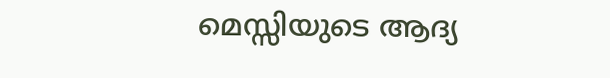മെസ്സിയുടെ ആദ്യ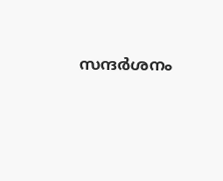സന്ദർശനം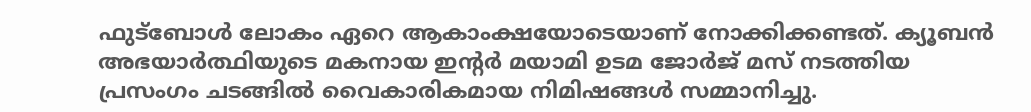ഫുട്ബോൾ ലോകം ഏറെ ആകാംക്ഷയോടെയാണ് നോക്കിക്കണ്ടത്. ക്യൂബൻ അഭയാർത്ഥിയുടെ മകനായ ഇന്റർ മയാമി ഉടമ ജോർജ് മസ് നടത്തിയ പ്രസംഗം ചടങ്ങിൽ വൈകാരികമായ നിമിഷങ്ങൾ സമ്മാനിച്ചു.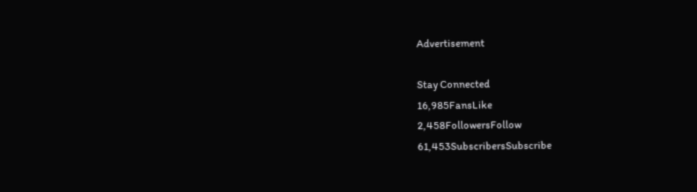Advertisement

Stay Connected
16,985FansLike
2,458FollowersFollow
61,453SubscribersSubscribe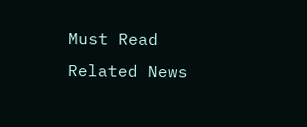Must Read
Related News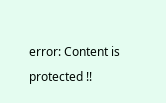error: Content is protected !!